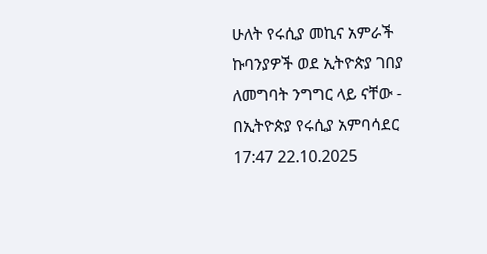ሁለት የሩሲያ መኪና አምራች ኩባንያዎች ወደ ኢትዮጵያ ገበያ ለመግባት ንግግር ላይ ናቸው - በኢትዮጵያ የሩሲያ አምባሳደር
17:47 22.10.2025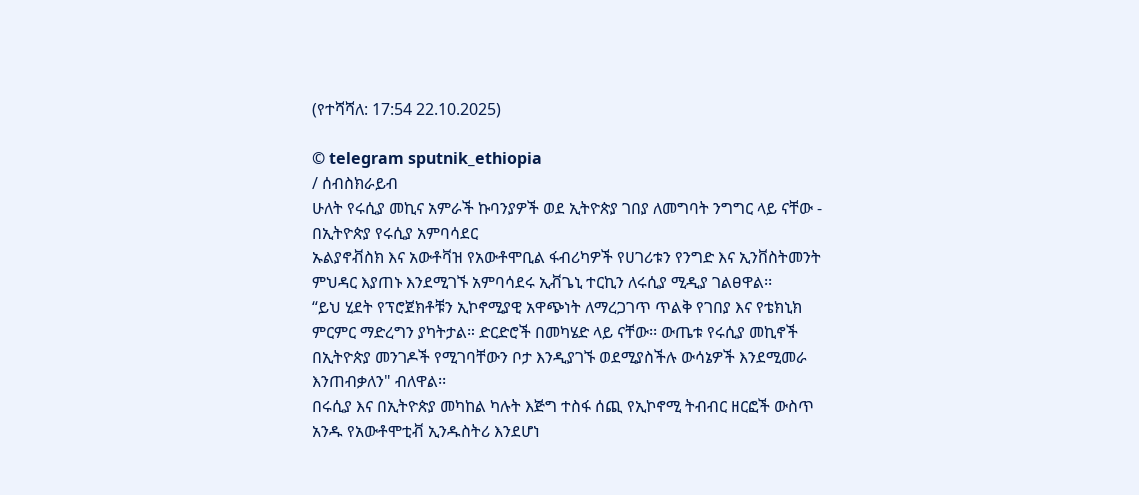(የተሻሻለ: 17:54 22.10.2025)

© telegram sputnik_ethiopia
/ ሰብስክራይብ
ሁለት የሩሲያ መኪና አምራች ኩባንያዎች ወደ ኢትዮጵያ ገበያ ለመግባት ንግግር ላይ ናቸው - በኢትዮጵያ የሩሲያ አምባሳደር
ኡልያኖቭስክ እና አውቶቫዝ የአውቶሞቢል ፋብሪካዎች የሀገሪቱን የንግድ እና ኢንቨስትመንት ምህዳር እያጠኑ እንደሚገኙ አምባሳደሩ ኢቭጌኒ ተርኪን ለሩሲያ ሚዲያ ገልፀዋል፡፡
“ይህ ሂደት የፕሮጀክቶቹን ኢኮኖሚያዊ አዋጭነት ለማረጋገጥ ጥልቅ የገበያ እና የቴክኒክ ምርምር ማድረግን ያካትታል። ድርድሮች በመካሄድ ላይ ናቸው፡፡ ውጤቱ የሩሲያ መኪኖች በኢትዮጵያ መንገዶች የሚገባቸውን ቦታ እንዲያገኙ ወደሚያስችሉ ውሳኔዎች እንደሚመራ እንጠብቃለን" ብለዋል፡፡
በሩሲያ እና በኢትዮጵያ መካከል ካሉት እጅግ ተስፋ ሰጪ የኢኮኖሚ ትብብር ዘርፎች ውስጥ አንዱ የአውቶሞቲቭ ኢንዱስትሪ እንደሆነ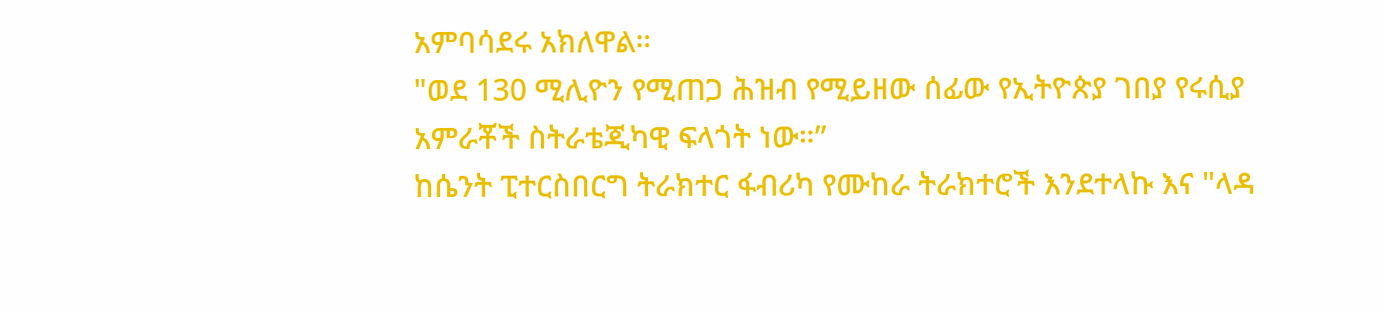አምባሳደሩ አክለዋል።
"ወደ 130 ሚሊዮን የሚጠጋ ሕዝብ የሚይዘው ሰፊው የኢትዮጵያ ገበያ የሩሲያ አምራቾች ስትራቴጂካዊ ፍላጎት ነው።”
ከሴንት ፒተርስበርግ ትራክተር ፋብሪካ የሙከራ ትራክተሮች እንደተላኩ እና "ላዳ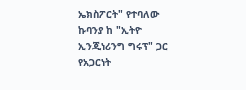ኤክስፖርት" የተባለው ኩባንያ ከ "ኢትዮ ኢንጂነሪንግ ግሩፕ" ጋር የአጋርነት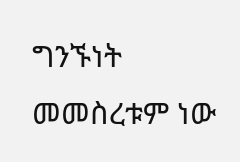ግንኙነት መመስረቱም ነው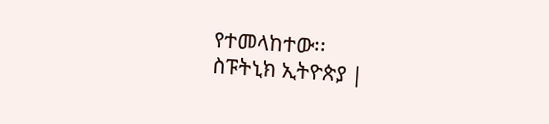የተመላከተው፡፡
ስፑትኒክ ኢትዮጵያ |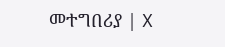መተግበሪያ | X